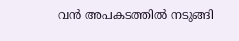വൻ അപകടത്തിൽ നടുങ്ങി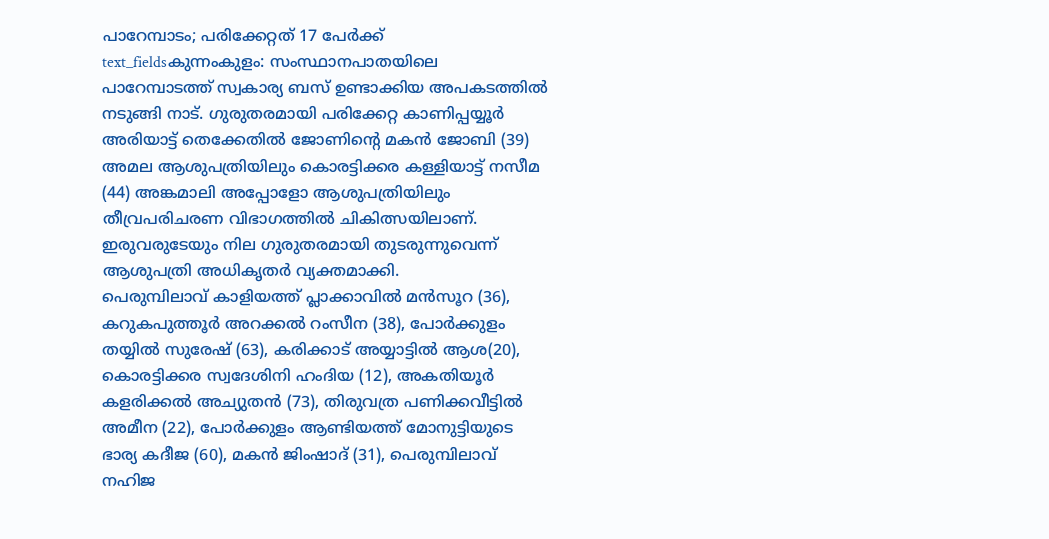പാറേമ്പാടം; പരിക്കേറ്റത് 17 പേർക്ക്
text_fieldsകുന്നംകുളം: സംസ്ഥാനപാതയിലെ പാറേമ്പാടത്ത് സ്വകാര്യ ബസ് ഉണ്ടാക്കിയ അപകടത്തിൽ നടുങ്ങി നാട്. ഗുരുതരമായി പരിക്കേറ്റ കാണിപ്പയ്യൂർ അരിയാട്ട് തെക്കേതിൽ ജോണിന്റെ മകൻ ജോബി (39) അമല ആശുപത്രിയിലും കൊരട്ടിക്കര കള്ളിയാട്ട് നസീമ (44) അങ്കമാലി അപ്പോളോ ആശുപത്രിയിലും തീവ്രപരിചരണ വിഭാഗത്തിൽ ചികിത്സയിലാണ്. ഇരുവരുടേയും നില ഗുരുതരമായി തുടരുന്നുവെന്ന് ആശുപത്രി അധികൃതർ വ്യക്തമാക്കി.
പെരുമ്പിലാവ് കാളിയത്ത് പ്ലാക്കാവിൽ മൻസൂറ (36), കറുകപുത്തൂർ അറക്കൽ റംസീന (38), പോർക്കുളം തയ്യിൽ സുരേഷ് (63), കരിക്കാട് അയ്യാട്ടിൽ ആശ(20), കൊരട്ടിക്കര സ്വദേശിനി ഹംദിയ (12), അകതിയൂർ കളരിക്കൽ അച്യുതൻ (73), തിരുവത്ര പണിക്കവീട്ടിൽ അമീന (22), പോർക്കുളം ആണ്ടിയത്ത് മോനുട്ടിയുടെ ഭാര്യ കദീജ (60), മകൻ ജിംഷാദ് (31), പെരുമ്പിലാവ് നഹിജ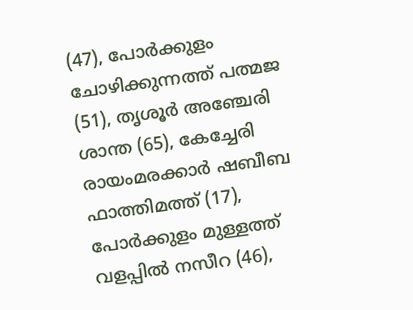(47), പോർക്കുളം ചോഴിക്കുന്നത്ത് പത്മജ (51), തൃശൂർ അഞ്ചേരി ശാന്ത (65), കേച്ചേരി രായംമരക്കാർ ഷബീബ ഫാത്തിമത്ത് (17), പോർക്കുളം മുള്ളത്ത് വളപ്പിൽ നസീറ (46),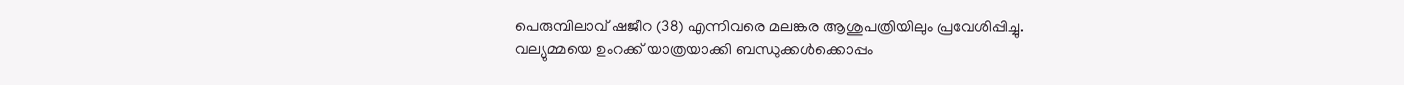പെരുമ്പിലാവ് ഷജീറ (38) എന്നിവരെ മലങ്കര ആശുപത്രിയിലും പ്രവേശിപ്പിച്ചു.
വല്യുമ്മയെ ഉംറക്ക് യാത്രയാക്കി ബന്ധുക്കൾക്കൊപ്പം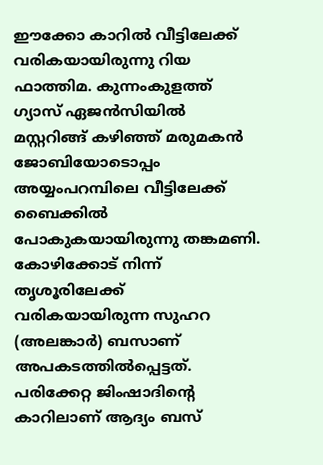ഈക്കോ കാറിൽ വീട്ടിലേക്ക് വരികയായിരുന്നു റിയ ഫാത്തിമ. കുന്നംകുളത്ത് ഗ്യാസ് ഏജൻസിയിൽ മസ്റ്ററിങ്ങ് കഴിഞ്ഞ് മരുമകൻ ജോബിയോടൊപ്പം അയ്യംപറമ്പിലെ വീട്ടിലേക്ക് ബൈക്കിൽ പോകുകയായിരുന്നു തങ്കമണി. കോഴിക്കോട് നിന്ന് തൃശൂരിലേക്ക് വരികയായിരുന്ന സുഹറ (അലങ്കാർ) ബസാണ് അപകടത്തിൽപ്പെട്ടത്. പരിക്കേറ്റ ജിംഷാദിന്റെ കാറിലാണ് ആദ്യം ബസ്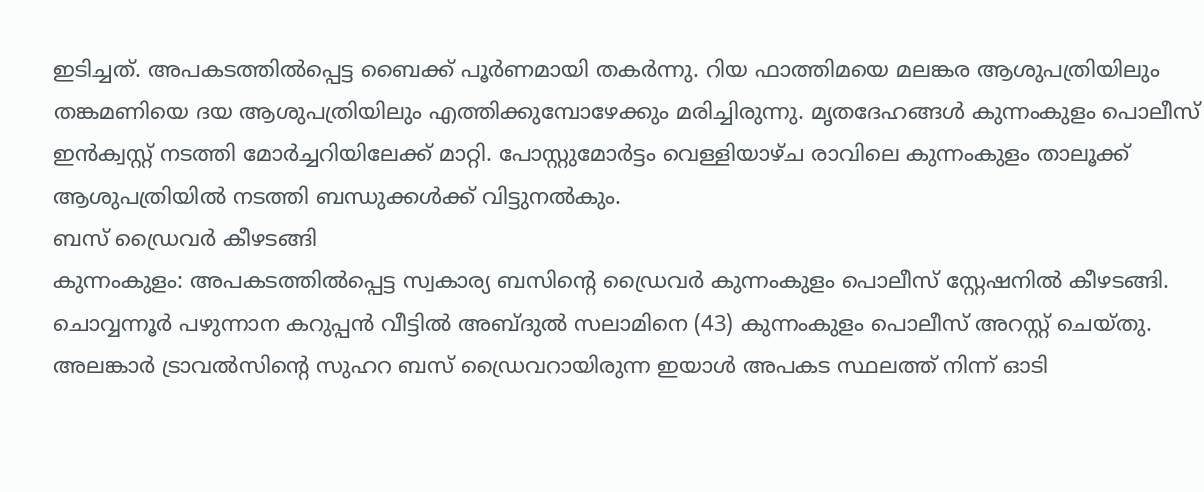ഇടിച്ചത്. അപകടത്തിൽപ്പെട്ട ബൈക്ക് പൂർണമായി തകർന്നു. റിയ ഫാത്തിമയെ മലങ്കര ആശുപത്രിയിലും തങ്കമണിയെ ദയ ആശുപത്രിയിലും എത്തിക്കുമ്പോഴേക്കും മരിച്ചിരുന്നു. മൃതദേഹങ്ങൾ കുന്നംകുളം പൊലീസ് ഇൻക്വസ്റ്റ് നടത്തി മോർച്ചറിയിലേക്ക് മാറ്റി. പോസ്റ്റുമോർട്ടം വെള്ളിയാഴ്ച രാവിലെ കുന്നംകുളം താലൂക്ക് ആശുപത്രിയിൽ നടത്തി ബന്ധുക്കൾക്ക് വിട്ടുനൽകും.
ബസ് ഡ്രൈവർ കീഴടങ്ങി
കുന്നംകുളം: അപകടത്തിൽപ്പെട്ട സ്വകാര്യ ബസിന്റെ ഡ്രൈവർ കുന്നംകുളം പൊലീസ് സ്റ്റേഷനിൽ കീഴടങ്ങി. ചൊവ്വന്നൂർ പഴുന്നാന കറുപ്പൻ വീട്ടിൽ അബ്ദുൽ സലാമിനെ (43) കുന്നംകുളം പൊലീസ് അറസ്റ്റ് ചെയ്തു. അലങ്കാർ ട്രാവൽസിന്റെ സുഹറ ബസ് ഡ്രൈവറായിരുന്ന ഇയാൾ അപകട സ്ഥലത്ത് നിന്ന് ഓടി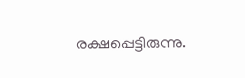രക്ഷപ്പെട്ടിരുന്നു.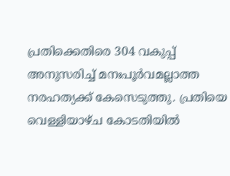പ്രതിക്കെതിരെ 304 വകുപ്പ് അനുസരിച്ച് മനഃപൂർവമല്ലാത്ത നരഹത്യക്ക് കേസെടുത്തു. പ്രതിയെ വെള്ളിയാഴ്ച കോടതിയിൽ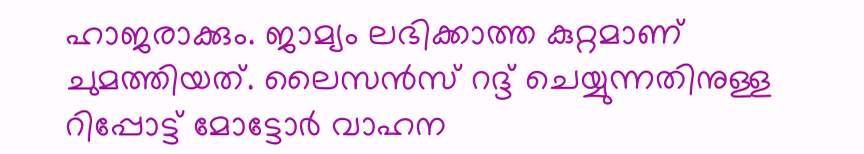ഹാജരാക്കും. ജാമ്യം ലഭിക്കാത്ത കുറ്റമാണ് ചുമത്തിയത്. ലൈസൻസ് റദ്ദ് ചെയ്യുന്നതിനുള്ള റിപ്പോട്ട് മോട്ടോർ വാഹന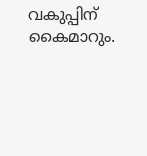വകുപ്പിന് കൈമാറും.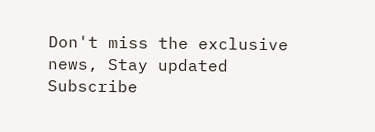Don't miss the exclusive news, Stay updated
Subscribe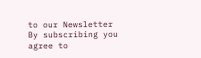to our Newsletter
By subscribing you agree to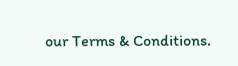our Terms & Conditions.